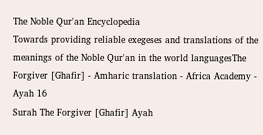The Noble Qur'an Encyclopedia
Towards providing reliable exegeses and translations of the meanings of the Noble Qur'an in the world languagesThe Forgiver [Ghafir] - Amharic translation - Africa Academy - Ayah 16
Surah The Forgiver [Ghafir] Ayah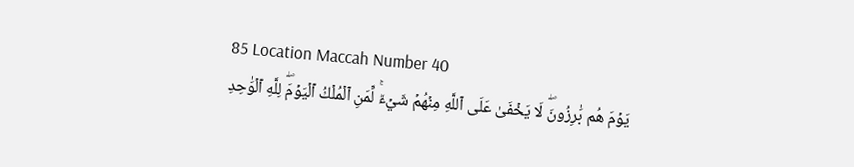85 Location Maccah Number 40
يَوۡمَ هُم بَٰرِزُونَۖ لَا يَخۡفَىٰ عَلَى ٱللَّهِ مِنۡهُمۡ شَيۡءٞۚ لِّمَنِ ٱلۡمُلۡكُ ٱلۡيَوۡمَۖ لِلَّهِ ٱلۡوَٰحِدِ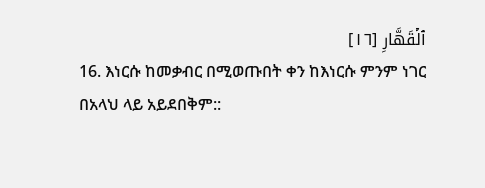ٱلۡقَهَّارِ [١٦]
16. እነርሱ ከመቃብር በሚወጡበት ቀን ከእነርሱ ምንም ነገር በአላህ ላይ አይደበቅም::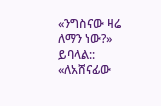«ንግስናው ዛሬ ለማን ነው?» ይባላል:: «ለአሸናፊው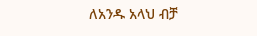ለአንዱ አላህ ብቻ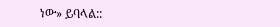ነው» ይባላል::